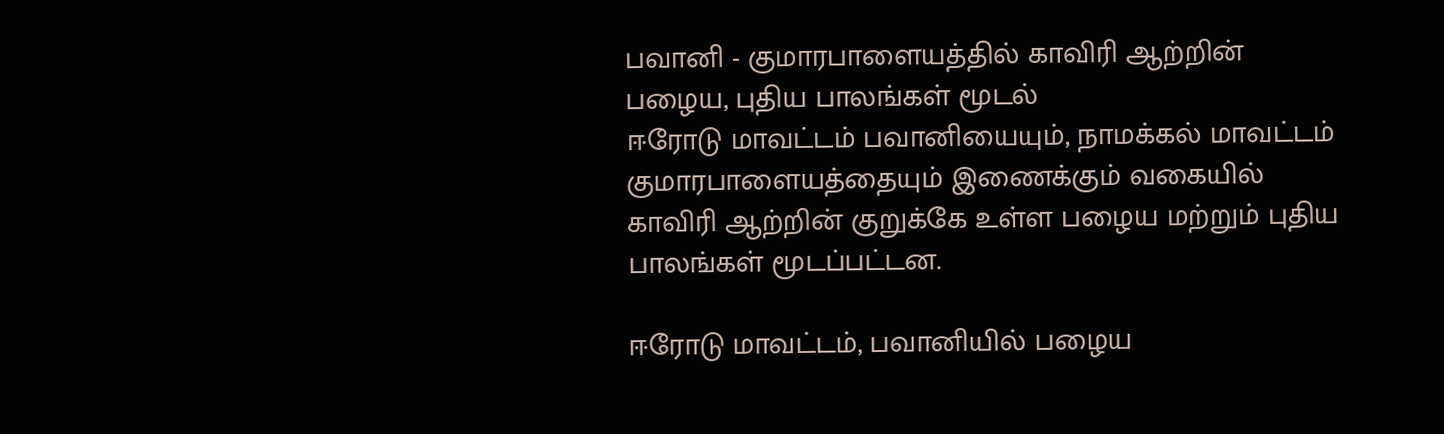பவானி - குமாரபாளையத்தில் காவிரி ஆற்றின் பழைய, புதிய பாலங்கள் மூடல்
ஈரோடு மாவட்டம் பவானியையும், நாமக்கல் மாவட்டம் குமாரபாளையத்தையும் இணைக்கும் வகையில் காவிரி ஆற்றின் குறுக்கே உள்ள பழைய மற்றும் புதிய பாலங்கள் மூடப்பட்டன.

ஈரோடு மாவட்டம், பவானியில் பழைய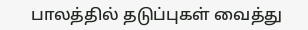பாலத்தில் தடுப்புகள் வைத்து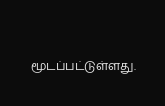மூடப்பட்டுள்ளது.